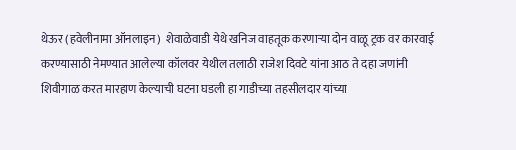थेऊर (हवेलीनामा ऑनलाइन)  शेवाळेवाडी येथे खनिज वाहतूक करणाऱ्या दोन वाळू ट्रक वर कारवाई करण्यासाठी नेमण्यात आलेल्या कॉलवर येथील तलाठी राजेश दिवटे यांना आठ ते दहा जणांनी शिवीगाळ करत मारहाण केल्याची घटना घडली हा गाडीच्या तहसीलदार यांच्या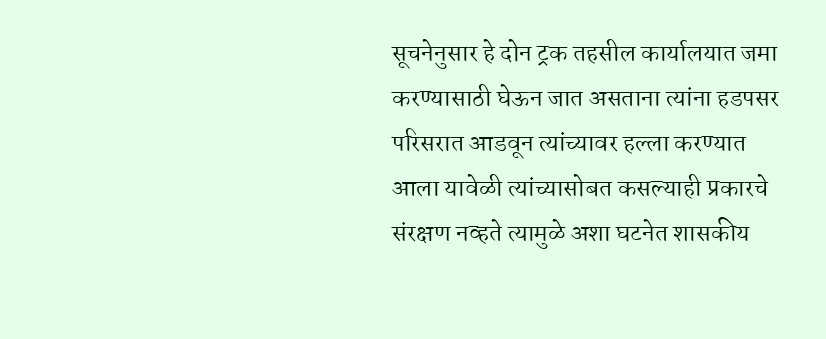सूचनेनुसार हे दोन ट्रक तहसील कार्यालयात जमा करण्यासाठी घेऊन जात असताना त्यांना हडपसर परिसरात आडवून त्यांच्यावर हल्ला करण्यात आला यावेळी त्यांच्यासोबत कसल्याही प्रकारचे संरक्षण नव्हते त्यामुळे अशा घटनेत शासकीय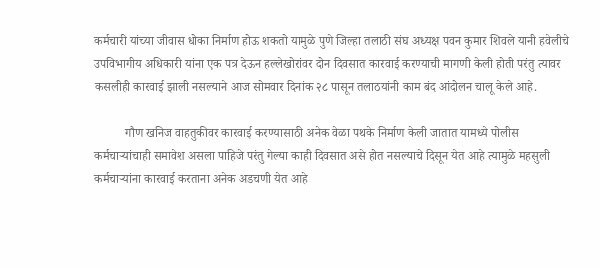कर्मचारी यांच्या जीवास धोका निर्माण होऊ शकतो यामुळे पुणे जिल्हा तलाठी संघ अध्यक्ष पवन कुमार शिवले यानी हवेलीचे उपविभागीय अधिकारी यांना एक पत्र देऊन हल्लेखोरांवर दोन दिवसात कारवाई करण्याची मागणी केली होती परंतु त्यावर कसलीही कारवाई झाली नसल्याने आज सोमवार दिनांक २८ पासून तलाठयांनी काम बंद आंदोलन चालू केले आहे.

          गौण खनिज वाहतुकीवर कारवाई करण्यासाठी अनेक वेळा पथके निर्माण केली जातात यामध्ये पोलीस कर्मचाऱ्यांचाही समावेश असला पाहिजे परंतु गेल्या काही दिवसात असे होत नसल्याचे दिसून येत आहे त्यामुळे महसुली कर्मचाऱ्यांना कारवाई करताना अनेक अडचणी येत आहे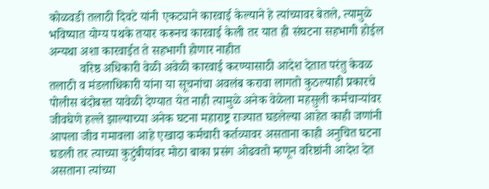कोळवडी तलाठी दिवटे यांनी एकट्याने कारवाई केल्याने हे त्यांच्यावर बेतले, त्यामुळे भविष्यात योग्य पथके तयार करूनच कारवाई केली तर यात ही संघटना सहभागी होईल अन्यथा अशा कारवाईत ते सहभागी होणार नाहीत
          वरिष्ठ अधिकारी वेळी अवेळी कारवाई करण्यासाठी आदेश देतात परंतु केवळ तलाठी व मंडलाधिकारी यांना या सूचनांचा अवलंब करावा लागतो कुठल्याही प्रकारचे पोलीस बंदोबस्त यावेळी देण्यात येत नाही त्यामुळे अनेक वेळेला महसुली कर्मचाऱ्यांवर जीवघेणे हल्ले झाल्याच्या अनेक घटना महाराष्ट्र राज्यात घडलेल्या आहेत काही जणांनी आपला जीव गमावला आहे एखादा कर्मचारी कर्तव्यावर असताना काही अनुचित घटना घडली तर त्याच्या कुटुंबीयांवर मोठा बाका प्रसंग ओढवतो म्हणून वरिष्ठांनी आदेश देत असताना त्यांच्या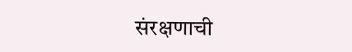संरक्षणाची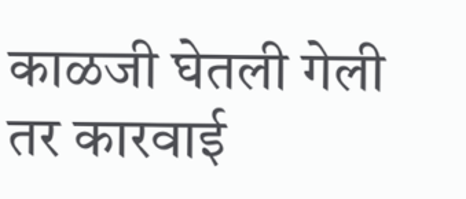काळजी घेतली गेली तर कारवाई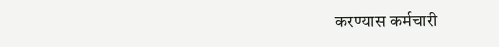करण्यास कर्मचारी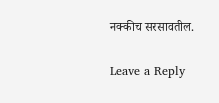नक्कीच सरसावतील.

Leave a Reply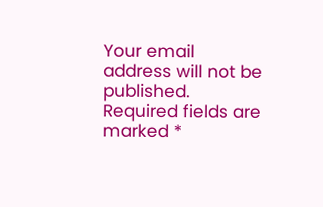Your email address will not be published. Required fields are marked *